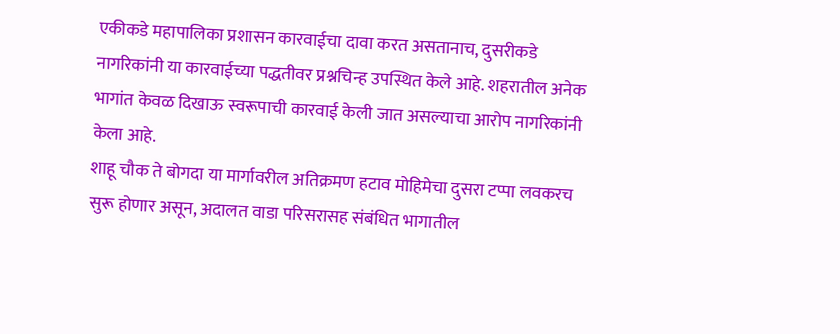एकीकडे महापालिका प्रशासन कारवाईचा दावा करत असतानाच, दुसरीकडे नागरिकांनी या कारवाईच्या पद्धतीवर प्रश्नचिन्ह उपस्थित केले आहे. शहरातील अनेक भागांत केवळ दिखाऊ स्वरूपाची कारवाई केली जात असल्याचा आरोप नागरिकांनी केला आहे.
शाहू चौक ते बोगदा या मार्गावरील अतिक्रमण हटाव मोहिमेचा दुसरा टप्पा लवकरच सुरू होणार असून, अदालत वाडा परिसरासह संबंधित भागातील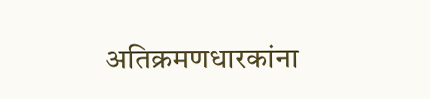अतिक्रमणधारकांना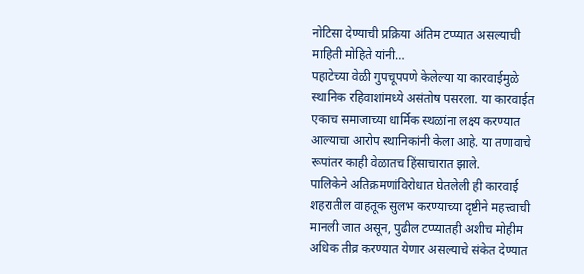नोटिसा देण्याची प्रक्रिया अंतिम टप्प्यात असल्याची माहिती मोहिते यांनी…
पहाटेच्या वेळी गुपचूपपणे केलेल्या या कारवाईमुळे स्थानिक रहिवाशांमध्ये असंतोष पसरला. या कारवाईत एकाच समाजाच्या धार्मिक स्थळांना लक्ष्य करण्यात आल्याचा आरोप स्थानिकांनी केला आहे. या तणावाचे रूपांतर काही वेळातच हिंसाचारात झाले.
पालिकेने अतिक्रमणांविरोधात घेतलेली ही कारवाई शहरातील वाहतूक सुलभ करण्याच्या दृष्टीने महत्त्वाची मानली जात असून, पुढील टप्प्यातही अशीच मोहीम अधिक तीव्र करण्यात येणार असल्याचे संकेत देण्यात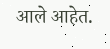आले आहेत.